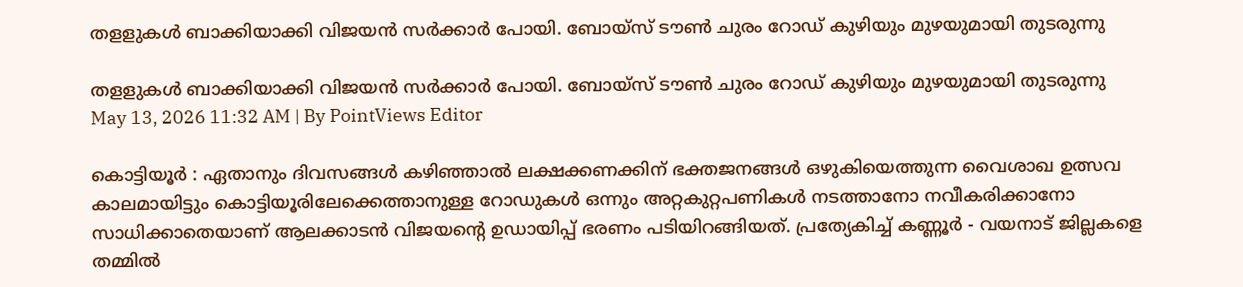തളളുകൾ ബാക്കിയാക്കി വിജയൻ സർക്കാർ പോയി. ബോയ്സ് ടൗൺ ചുരം റോഡ് കുഴിയും മുഴയുമായി തുടരുന്നു

തളളുകൾ ബാക്കിയാക്കി വിജയൻ സർക്കാർ പോയി. ബോയ്സ് ടൗൺ ചുരം റോഡ് കുഴിയും മുഴയുമായി തുടരുന്നു
May 13, 2026 11:32 AM | By PointViews Editor

കൊട്ടിയൂർ : ഏതാനും ദിവസങ്ങൾ കഴിഞ്ഞാൽ ലക്ഷക്കണക്കിന് ഭക്തജനങ്ങൾ ഒഴുകിയെത്തുന്ന വൈശാഖ ഉത്സവ കാലമായിട്ടും കൊട്ടിയൂരിലേക്കെത്താനുള്ള റോഡുകൾ ഒന്നും അറ്റകുറ്റപണികൾ നടത്താനോ നവീകരിക്കാനോ സാധിക്കാതെയാണ് ആലക്കാടൻ വിജയൻ്റെ ഉഡായിപ്പ് ഭരണം പടിയിറങ്ങിയത്. പ്രത്യേകിച്ച് കണ്ണൂർ - വയനാട് ജില്ലകളെ തമ്മിൽ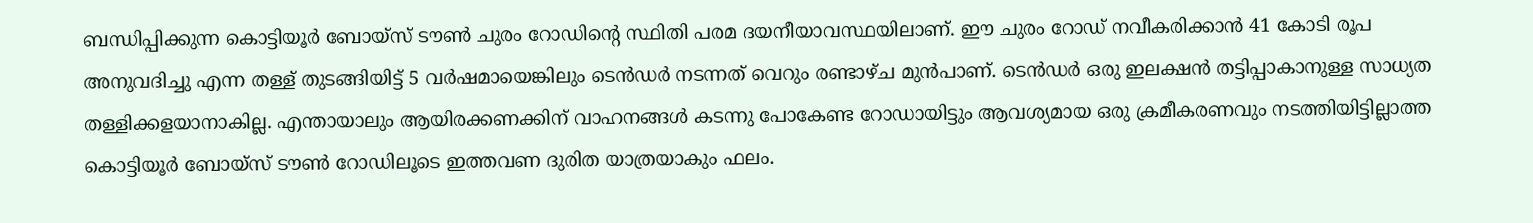ബന്ധിപ്പിക്കുന്ന കൊട്ടിയൂർ ബോയ്സ് ടൗൺ ചുരം റോഡിൻ്റെ സ്ഥിതി പരമ ദയനീയാവസ്ഥയിലാണ്. ഈ ചുരം റോഡ് നവീകരിക്കാൻ 41 കോടി രൂപ അനുവദിച്ചു എന്ന തള്ള് തുടങ്ങിയിട്ട് 5 വർഷമായെങ്കിലും ടെൻഡർ നടന്നത് വെറും രണ്ടാഴ്ച മുൻപാണ്. ടെൻഡർ ഒരു ഇലക്ഷൻ തട്ടിപ്പാകാനുള്ള സാധ്യത തള്ളിക്കളയാനാകില്ല. എന്തായാലും ആയിരക്കണക്കിന് വാഹനങ്ങൾ കടന്നു പോകേണ്ട റോഡായിട്ടും ആവശ്യമായ ഒരു ക്രമീകരണവും നടത്തിയിട്ടില്ലാത്ത കൊട്ടിയൂർ ബോയ്‌സ് ടൗൺ റോഡിലൂടെ ഇത്തവണ ദുരിത യാത്രയാകും ഫലം.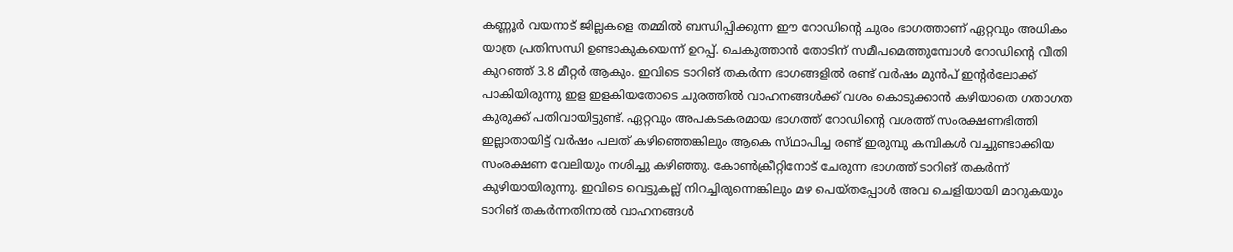കണ്ണൂർ വയനാട് ജില്ലകളെ തമ്മിൽ ബന്ധിപ്പിക്കുന്ന ഈ റോഡിൻ്റെ ചുരം ഭാഗത്താണ് ഏറ്റവും അധികം യാത്ര പ്രതിസന്ധി ഉണ്ടാകുകയെന്ന് ഉറപ്പ്. ചെകുത്താൻ തോടിന് സമീപമെത്തുമ്പോൾ റോഡിൻ്റെ വീതി കുറഞ്ഞ് 3.8 മീറ്റർ ആകും. ഇവിടെ ടാറിങ് തകർന്ന ഭാഗങ്ങളിൽ രണ്ട് വർഷം മുൻപ് ഇൻ്റർലോക്ക് പാകിയിരുന്നു ഇള ഇളകിയതോടെ ചുരത്തിൽ വാഹനങ്ങൾക്ക് വശം കൊടുക്കാൻ കഴിയാതെ ഗതാഗത കുരുക്ക് പതിവായിട്ടുണ്ട്. ഏറ്റവും അപകടകരമായ ഭാഗത്ത് റോഡിൻ്റെ വശത്ത് സംരക്ഷണഭിത്തി ഇല്ലാതായിട്ട് വർഷം പലത് കഴിഞ്ഞെങ്കിലും ആകെ സ്‌ഥാപിച്ച രണ്ട് ഇരുമ്പു കമ്പികൾ വച്ചുണ്ടാക്കിയ സംരക്ഷണ വേലിയും നശിച്ചു കഴിഞ്ഞു. കോൺക്രീറ്റിനോട് ചേരുന്ന ഭാഗത്ത് ടാറിങ് തകർന്ന് കുഴിയായിരുന്നു. ഇവിടെ വെട്ടുകല്ല് നിറച്ചിരുന്നെങ്കിലും മഴ പെയ്‌തപ്പോൾ അവ ചെളിയായി മാറുകയും ടാറിങ് തകർന്നതിനാൽ വാഹനങ്ങൾ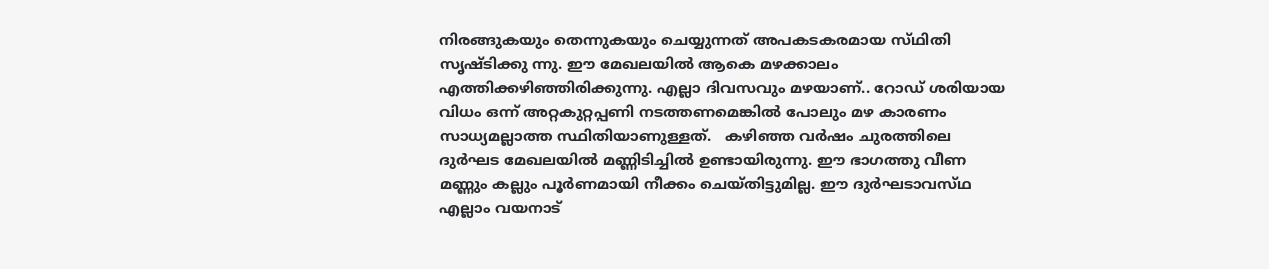നിരങ്ങുകയും തെന്നുകയും ചെയ്യുന്നത് അപകടകരമായ സ്‌ഥിതി സൃഷ്ടിക്കു ന്നു. ഈ മേഖലയിൽ ആകെ മഴക്കാലം എത്തിക്കഴിഞ്ഞിരിക്കുന്നു. എല്ലാ ദിവസവും മഴയാണ്.. റോഡ് ശരിയായ വിധം ഒന്ന് അറ്റകുറ്റപ്പണി നടത്തണമെങ്കിൽ പോലും മഴ കാരണം സാധ്യമല്ലാത്ത സ്ഥിതിയാണുള്ളത്.   കഴിഞ്ഞ വർഷം ചുരത്തിലെ ദുർഘട മേഖലയിൽ മണ്ണിടിച്ചിൽ ഉണ്ടായിരുന്നു. ഈ ഭാഗത്തു വീണ മണ്ണും കല്ലും പൂർണമായി നീക്കം ചെയ്‌തിട്ടുമില്ല. ഈ ദുർഘടാവസ്‌ഥ എല്ലാം വയനാട്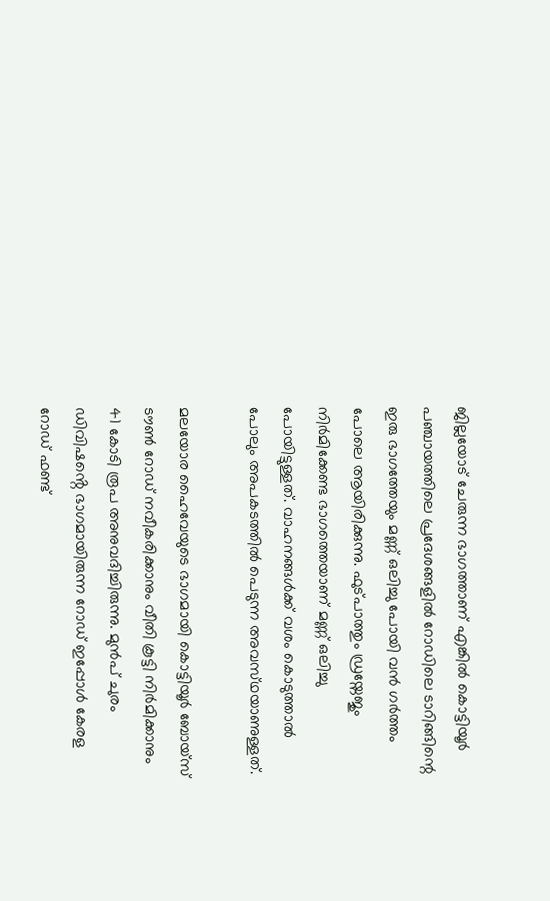ജില്ലയോട് ചേരുന്ന ഭാഗത്താണ് എങ്കിൽ കൊട്ടിയൂർ പഞ്ചായത്തിലെ പ്രദേശങ്ങളിൽ റോഡിലെ ടാറിങ്ങിന്റെ ഇരു ഭാഗത്തേയും മണ്ണ് ഒലിച്ചു പോയി വൻ ഗർത്തം പോലെ ആയിരിക്കുന്നു. ഫുട്‌പാത്തും ഡ്രയ്നേജും നിർമിക്കേണ്ട ഭാഗത്തെയാണ് മണ്ണ് ഒലിച്ചു പോയിട്ടുള്ളത്. വാഹനങ്ങൾക്ക് വശം കൊടുത്താൽ പോലും അപകടത്തിൽ പെടുന്ന അവസ്‌ഥയാണുള്ളത്.

മലയോര ഹൈവേയുടെ ഭാഗമായി കൊട്ടിയൂർ ബോയ്‌സ് ടൗൺ റോഡ് നവീകരിക്കാനും വീതി കൂട്ടി നിർമിക്കാനും 41 കോടി രൂപ അനുവദിച്ചിരുന്നു. മുൻപ് ചുരം ഡിവിഷൻ്റെ ഭാഗമായിരുന്ന റോഡ് ഇപ്പോൾ കേരള റോഡ് ഫണ്ട്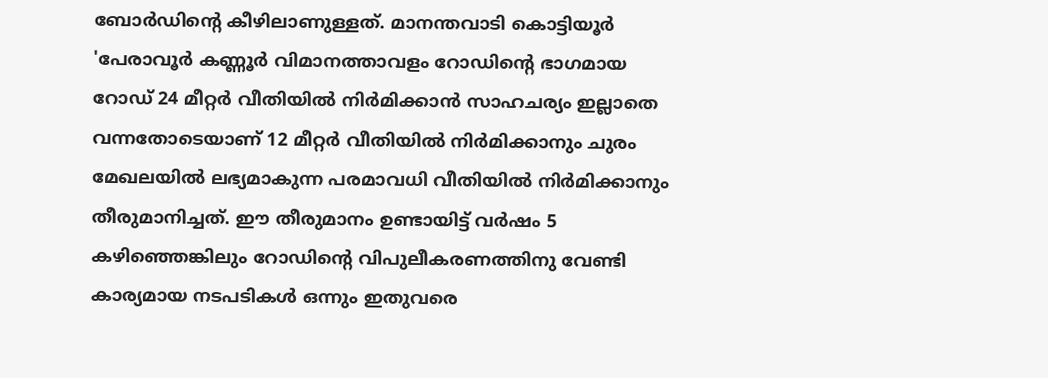ബോർഡിൻ്റെ കീഴിലാണുള്ളത്. മാനന്തവാടി കൊട്ടിയൂർ 'പേരാവൂർ കണ്ണൂർ വിമാനത്താവളം റോഡിൻ്റെ ഭാഗമായ റോഡ് 24 മീറ്റർ വീതിയിൽ നിർമിക്കാൻ സാഹചര്യം ഇല്ലാതെ വന്നതോടെയാണ് 12 മീറ്റർ വീതിയിൽ നിർമിക്കാനും ചുരം മേഖലയിൽ ലഭ്യമാകുന്ന പരമാവധി വീതിയിൽ നിർമിക്കാനും തീരുമാനിച്ചത്. ഈ തീരുമാനം ഉണ്ടായിട്ട് വർഷം 5 കഴിഞ്ഞെങ്കിലും റോഡിൻ്റെ വിപുലീകരണത്തിനു വേണ്ടി കാര്യമായ നടപടികൾ ഒന്നും ഇതുവരെ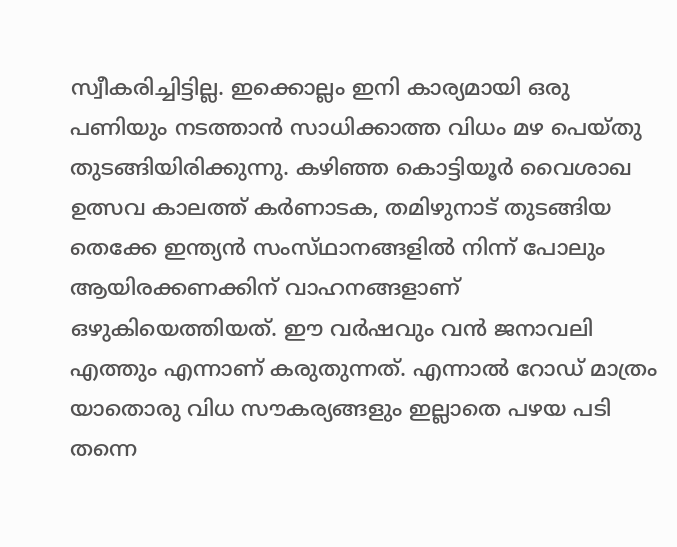സ്വീകരിച്ചിട്ടില്ല. ഇക്കൊല്ലം ഇനി കാര്യമായി ഒരു പണിയും നടത്താൻ സാധിക്കാത്ത വിധം മഴ പെയ്‌തു തുടങ്ങിയിരിക്കുന്നു. കഴിഞ്ഞ കൊട്ടിയൂർ വൈശാഖ ഉത്സവ കാലത്ത് കർണാടക, തമിഴുനാട് തുടങ്ങിയ തെക്കേ ഇന്ത്യൻ സംസ്‌ഥാനങ്ങളിൽ നിന്ന് പോലും ആയിരക്കണക്കിന് വാഹനങ്ങളാണ് ഒഴുകിയെത്തിയത്. ഈ വർഷവും വൻ ജനാവലി എത്തും എന്നാണ് കരുതുന്നത്. എന്നാൽ റോഡ് മാത്രം യാതൊരു വിധ സൗകര്യങ്ങളും ഇല്ലാതെ പഴയ പടി തന്നെ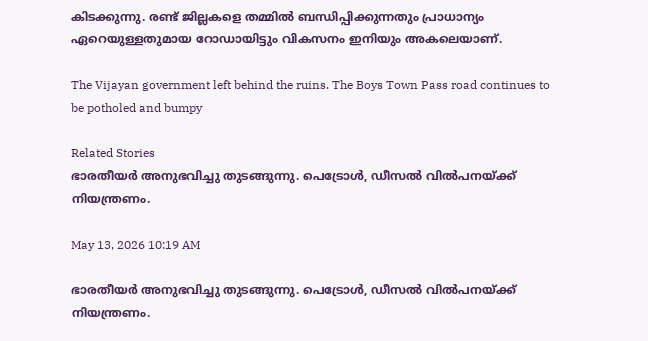കിടക്കുന്നു. രണ്ട് ജില്ലകളെ തമ്മിൽ ബന്ധിപ്പിക്കുന്നതും പ്രാധാന്യം ഏറെയുള്ളതുമായ റോഡായിട്ടും വികസനം ഇനിയും അകലെയാണ്.

The Vijayan government left behind the ruins. The Boys Town Pass road continues to be potholed and bumpy

Related Stories
ഭാരതീയർ അനുഭവിച്ചു തുടങ്ങുന്നു. പെട്രോൾ, ഡീസൽ വിൽപനയ്ക്ക് നിയന്ത്രണം.

May 13, 2026 10:19 AM

ഭാരതീയർ അനുഭവിച്ചു തുടങ്ങുന്നു. പെട്രോൾ, ഡീസൽ വിൽപനയ്ക്ക് നിയന്ത്രണം.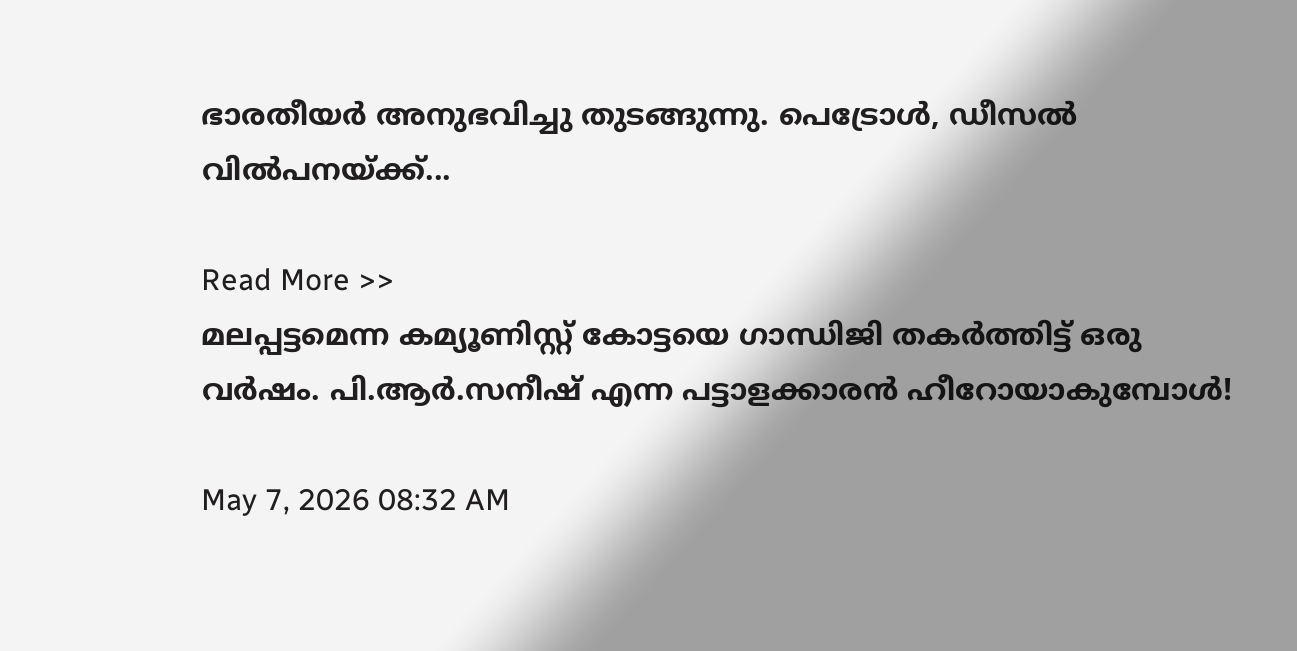ഭാരതീയർ അനുഭവിച്ചു തുടങ്ങുന്നു. പെട്രോൾ, ഡീസൽ വിൽപനയ്ക്ക്...

Read More >>
മലപ്പട്ടമെന്ന കമ്യൂണിസ്റ്റ് കോട്ടയെ ഗാന്ധിജി തകർത്തിട്ട് ഒരു വർഷം. പി.ആർ.സനീഷ് എന്ന പട്ടാളക്കാരൻ ഹീറോയാകുമ്പോൾ!

May 7, 2026 08:32 AM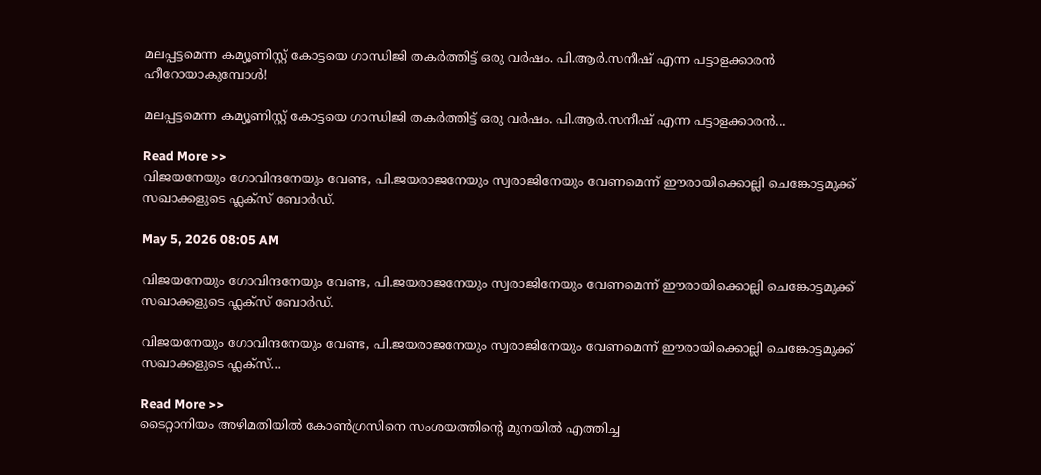മലപ്പട്ടമെന്ന കമ്യൂണിസ്റ്റ് കോട്ടയെ ഗാന്ധിജി തകർത്തിട്ട് ഒരു വർഷം. പി.ആർ.സനീഷ് എന്ന പട്ടാളക്കാരൻ ഹീറോയാകുമ്പോൾ!

മലപ്പട്ടമെന്ന കമ്യൂണിസ്റ്റ് കോട്ടയെ ഗാന്ധിജി തകർത്തിട്ട് ഒരു വർഷം. പി.ആർ.സനീഷ് എന്ന പട്ടാളക്കാരൻ...

Read More >>
വിജയനേയും ഗോവിന്ദനേയും വേണ്ട, പി.ജയരാജനേയും സ്വരാജിനേയും വേണമെന്ന് ഈരായിക്കൊല്ലി ചെങ്കോട്ടമുക്ക് സഖാക്കളുടെ ഫ്ലക്സ് ബോർഡ്.

May 5, 2026 08:05 AM

വിജയനേയും ഗോവിന്ദനേയും വേണ്ട, പി.ജയരാജനേയും സ്വരാജിനേയും വേണമെന്ന് ഈരായിക്കൊല്ലി ചെങ്കോട്ടമുക്ക് സഖാക്കളുടെ ഫ്ലക്സ് ബോർഡ്.

വിജയനേയും ഗോവിന്ദനേയും വേണ്ട, പി.ജയരാജനേയും സ്വരാജിനേയും വേണമെന്ന് ഈരായിക്കൊല്ലി ചെങ്കോട്ടമുക്ക് സഖാക്കളുടെ ഫ്ലക്സ്...

Read More >>
ടൈറ്റാനിയം അഴിമതിയിൽ കോൺഗ്രസിനെ സംശയത്തിൻ്റെ മുനയിൽ എത്തിച്ച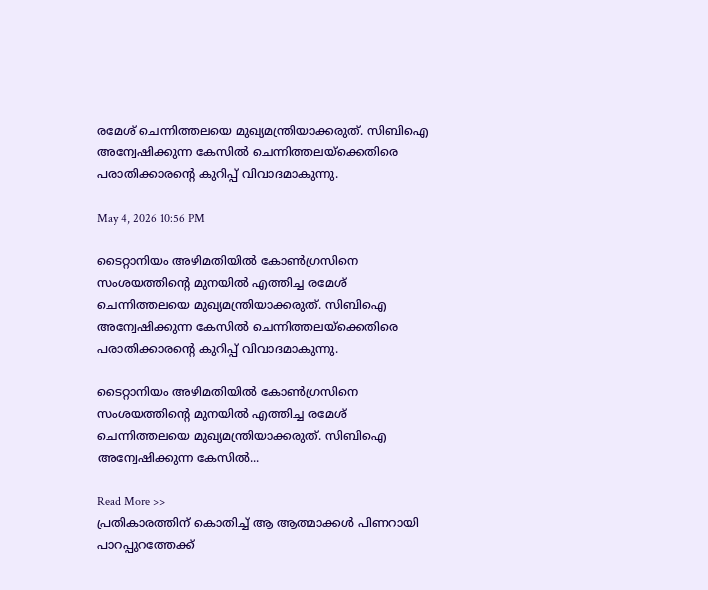രമേശ് ചെന്നിത്തലയെ മുഖ്യമന്ത്രിയാക്കരുത്. സിബിഐ അന്വേഷിക്കുന്ന കേസിൽ ചെന്നിത്തലയ്ക്കെതിരെ പരാതിക്കാരൻ്റെ കുറിപ്പ് വിവാദമാകുന്നു.

May 4, 2026 10:56 PM

ടൈറ്റാനിയം അഴിമതിയിൽ കോൺഗ്രസിനെ സംശയത്തിൻ്റെ മുനയിൽ എത്തിച്ച രമേശ് ചെന്നിത്തലയെ മുഖ്യമന്ത്രിയാക്കരുത്. സിബിഐ അന്വേഷിക്കുന്ന കേസിൽ ചെന്നിത്തലയ്ക്കെതിരെ പരാതിക്കാരൻ്റെ കുറിപ്പ് വിവാദമാകുന്നു.

ടൈറ്റാനിയം അഴിമതിയിൽ കോൺഗ്രസിനെ സംശയത്തിൻ്റെ മുനയിൽ എത്തിച്ച രമേശ് ചെന്നിത്തലയെ മുഖ്യമന്ത്രിയാക്കരുത്. സിബിഐ അന്വേഷിക്കുന്ന കേസിൽ...

Read More >>
പ്രതികാരത്തിന് കൊതിച്ച് ആ ആത്മാക്കൾ പിണറായി പാറപ്പുറത്തേക്ക്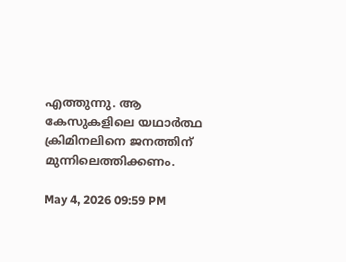എത്തുന്നു. ആ കേസുകളിലെ യഥാർത്ഥ ക്രിമിനലിനെ ജനത്തിന് മുന്നിലെത്തിക്കണം.

May 4, 2026 09:59 PM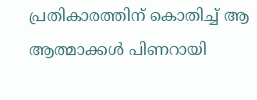പ്രതികാരത്തിന് കൊതിച്ച് ആ ആത്മാക്കൾ പിണറായി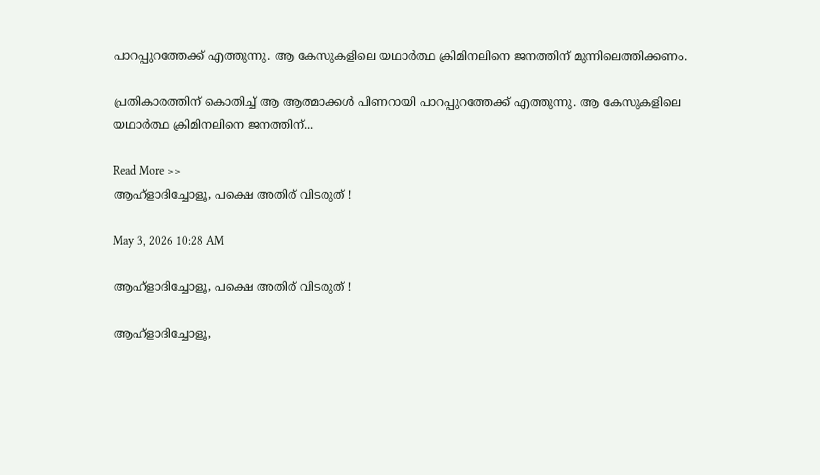പാറപ്പുറത്തേക്ക് എത്തുന്നു. ആ കേസുകളിലെ യഥാർത്ഥ ക്രിമിനലിനെ ജനത്തിന് മുന്നിലെത്തിക്കണം.

പ്രതികാരത്തിന് കൊതിച്ച് ആ ആത്മാക്കൾ പിണറായി പാറപ്പുറത്തേക്ക് എത്തുന്നു. ആ കേസുകളിലെ യഥാർത്ഥ ക്രിമിനലിനെ ജനത്തിന്...

Read More >>
ആഹ്ളാദിച്ചോളൂ, പക്ഷെ അതിര് വിടരുത് !

May 3, 2026 10:28 AM

ആഹ്ളാദിച്ചോളൂ, പക്ഷെ അതിര് വിടരുത് !

ആഹ്ളാദിച്ചോളൂ,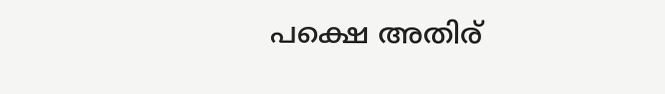പക്ഷെ അതിര്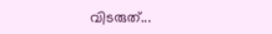വിടരുത്...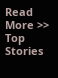Read More >>
Top Stories